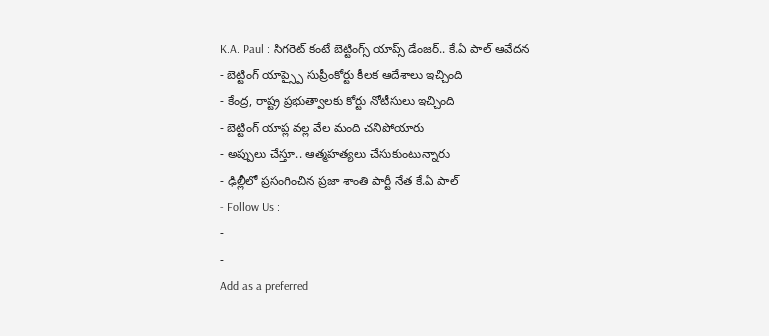K.A. Paul : సిగరెట్ కంటే బెట్టింగ్స్ యాప్స్ డేంజర్.. కే.ఏ పాల్ ఆవేదన
- బెట్టింగ్ యాప్స్పై సుప్రీంకోర్టు కీలక ఆదేశాలు ఇచ్చింది
- కేంద్ర, రాష్ట్ర ప్రభుత్వాలకు కోర్టు నోటీసులు ఇచ్చింది
- బెట్టింగ్ యాప్ల వల్ల వేల మంది చనిపోయారు
- అప్పులు చేస్తూ.. ఆత్మహత్యలు చేసుకుంటున్నారు
- ఢిల్లీలో ప్రసంగించిన ప్రజా శాంతి పార్టీ నేత కే.ఏ పాల్
- Follow Us :
-
-
Add as a preferred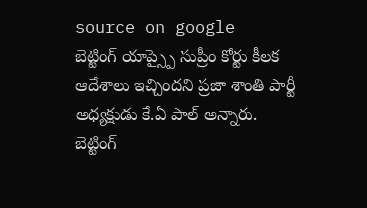source on google
బెట్టింగ్ యాప్స్పై సుప్రీం కోర్టు కీలక ఆదేశాలు ఇచ్చిందని ప్రజా శాంతి పార్టీ అధ్యక్షుడు కే.ఏ పాల్ అన్నారు. బెట్టింగ్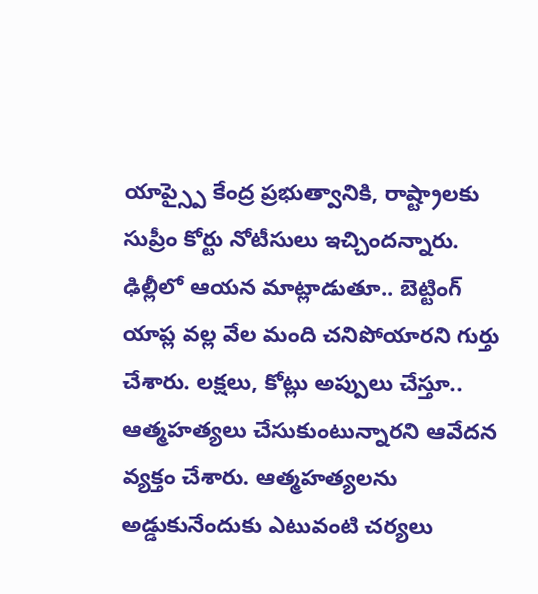యాప్స్పై కేంద్ర ప్రభుత్వానికి, రాష్ట్రాలకు సుప్రీం కోర్టు నోటీసులు ఇచ్చిందన్నారు. ఢిల్లీలో ఆయన మాట్లాడుతూ.. బెట్టింగ్ యాప్ల వల్ల వేల మంది చనిపోయారని గుర్తు చేశారు. లక్షలు, కోట్లు అప్పులు చేస్తూ.. ఆత్మహత్యలు చేసుకుంటున్నారని ఆవేదన వ్యక్తం చేశారు. ఆత్మహత్యలను అడ్డుకునేందుకు ఎటువంటి చర్యలు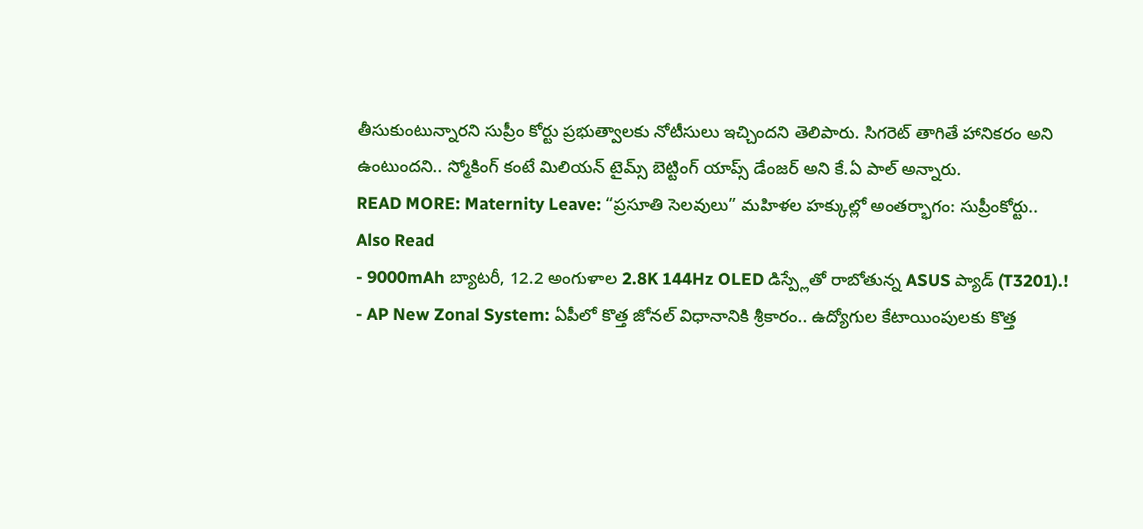తీసుకుంటున్నారని సుప్రీం కోర్టు ప్రభుత్వాలకు నోటీసులు ఇచ్చిందని తెలిపారు. సిగరెట్ తాగితే హానికరం అని ఉంటుందని.. స్మోకింగ్ కంటే మిలియన్ టైమ్స్ బెట్టింగ్ యాప్స్ డేంజర్ అని కే.ఏ పాల్ అన్నారు.
READ MORE: Maternity Leave: “ప్రసూతి సెలవులు” మహిళల హక్కుల్లో అంతర్భాగం: సుప్రీంకోర్టు..
Also Read
- 9000mAh బ్యాటరీ, 12.2 అంగుళాల 2.8K 144Hz OLED డిస్ప్లేతో రాబోతున్న ASUS ప్యాడ్ (T3201).!
- AP New Zonal System: ఏపీలో కొత్త జోనల్ విధానానికి శ్రీకారం.. ఉద్యోగుల కేటాయింపులకు కొత్త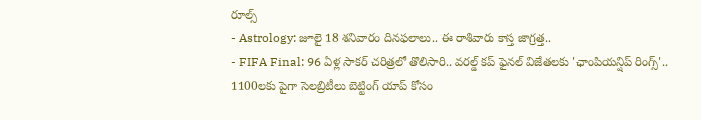రూల్స్
- Astrology: జూలై 18 శనివారం దినఫలాలు.. ఈ రాశివారు కాస్త జాగ్రత్త..
- FIFA Final: 96 ఏళ్ల సాకర్ చరిత్రలో తొలిసారి.. వరల్డ్ కప్ ఫైనల్ విజేతలకు 'ఛాంపియన్షిప్ రింగ్స్'..
1100లకు పైగా సెలబ్రిటీలు బెట్టింగ్ యాప్ కోసం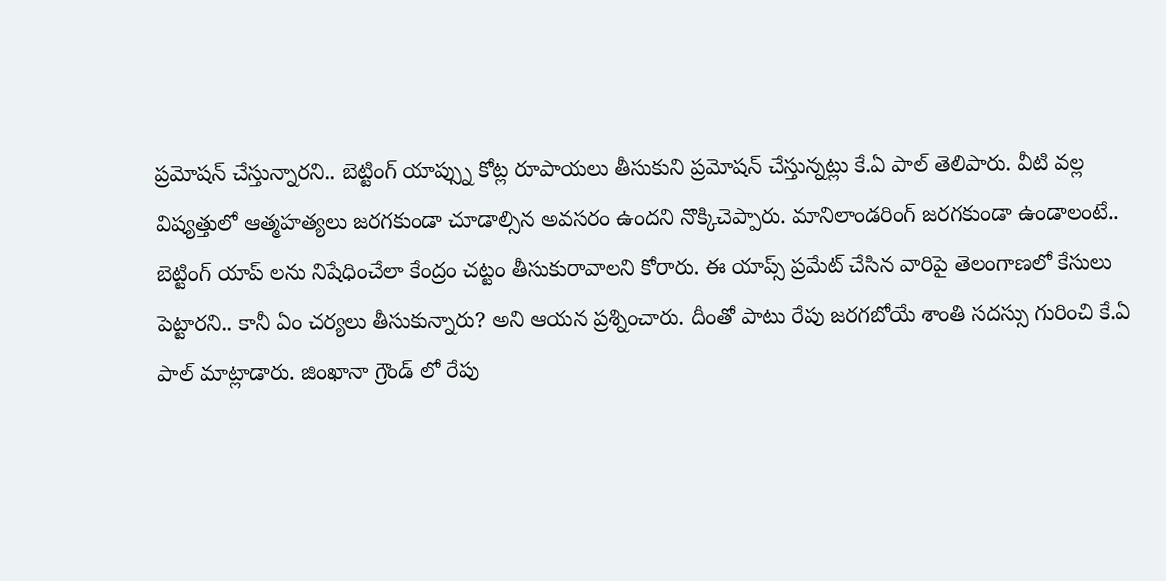ప్రమోషన్ చేస్తున్నారని.. బెట్టింగ్ యాప్స్ను కోట్ల రూపాయలు తీసుకుని ప్రమోషన్ చేస్తున్నట్లు కే.ఏ పాల్ తెలిపారు. వీటి వల్ల విష్యత్తులో ఆత్మహత్యలు జరగకుండా చూడాల్సిన అవసరం ఉందని నొక్కిచెప్పారు. మానిలాండరింగ్ జరగకుండా ఉండాలంటే.. బెట్టింగ్ యాప్ లను నిషేధించేలా కేంద్రం చట్టం తీసుకురావాలని కోరారు. ఈ యాప్స్ ప్రమేట్ చేసిన వారిపై తెలంగాణలో కేసులు పెట్టారని.. కానీ ఏం చర్యలు తీసుకున్నారు? అని ఆయన ప్రశ్నించారు. దీంతో పాటు రేపు జరగబోయే శాంతి సదస్సు గురించి కే.ఏ పాల్ మాట్లాడారు. జింఖానా గ్రౌండ్ లో రేపు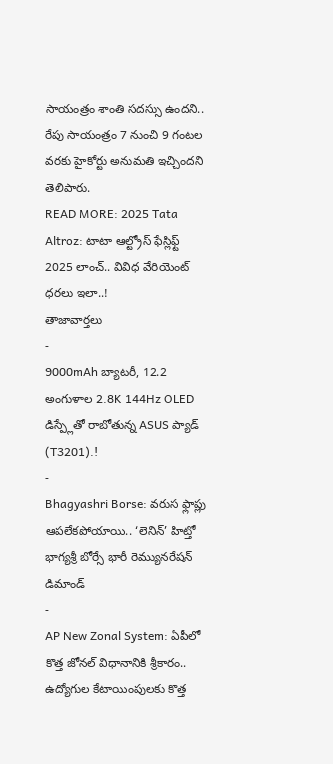సాయంత్రం శాంతి సదస్సు ఉందని.. రేపు సాయంత్రం 7 నుంచి 9 గంటల వరకు హైకోర్టు అనుమతి ఇచ్చిందని తెలిపారు.
READ MORE: 2025 Tata Altroz: టాటా ఆల్ట్రోస్ ఫేస్లిఫ్ట్ 2025 లాంచ్.. వివిధ వేరియెంట్ ధరలు ఇలా..!
తాజావార్తలు
-
9000mAh బ్యాటరీ, 12.2 అంగుళాల 2.8K 144Hz OLED డిస్ప్లేతో రాబోతున్న ASUS ప్యాడ్ (T3201).!
-
Bhagyashri Borse: వరుస ఫ్లాప్లు ఆపలేకపోయాయి.. ‘లెనిన్’ హిట్తో భాగ్యశ్రీ బోర్సే భారీ రెమ్యునరేషన్ డిమాండ్
-
AP New Zonal System: ఏపీలో కొత్త జోనల్ విధానానికి శ్రీకారం.. ఉద్యోగుల కేటాయింపులకు కొత్త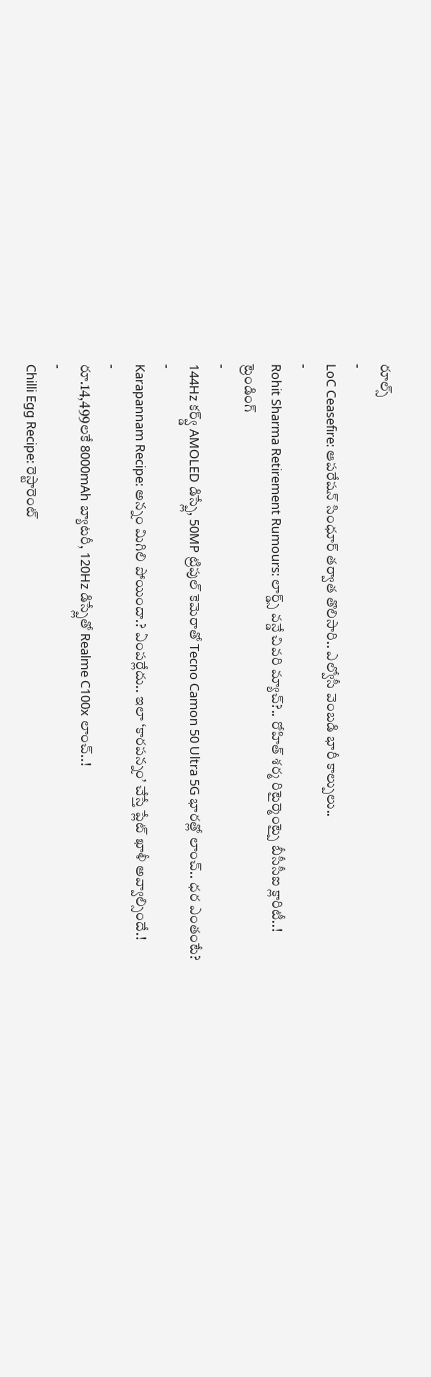రూల్స్
-
LoC Ceasefire: ఆపరేషన్ సింధూర్ తర్వాత తొలిసారి.. ఎల్వోసీ వెంబడి భారీ కాల్పులు..
-
Rohit Sharma Retirement Rumours: లార్డ్స్ వన్డే చివరి మ్యాచ్?.. రోహిత్ శర్మ రిటైర్మెంట్పై బీసీసీఐ క్లారిటీ..!
ట్రెండింగ్
-
144Hz కర్వ్డ్ AMOLED డిస్ప్లే, 50MP ట్రిపుల్ కెమెరాతో Tecno Camon 50 Ultra 5G భారత్లో లాంచ్.. ధర ఎంతంటే?
-
Karapannam Recipe: అన్నం మిగిలి పోయిందా.? ఏంపర్లేదు.. ఇలా ‘కారపన్నం’ చేస్తే ప్లేట్ ఖాళీ అవ్వాల్సిందే.!
-
రూ.14,499లకే 8000mAh బ్యాటరీ, 120Hz డిస్ప్లేతో Realme C100x లాంచ్..!
-
Chilli Egg Recipe: రెస్టారెంట్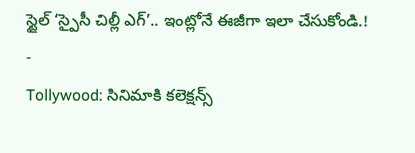స్టైల్ ‘స్పైసీ చిల్లీ ఎగ్’.. ఇంట్లోనే ఈజీగా ఇలా చేసుకోండి.!
-
Tollywood: సినిమాకి కలెక్షన్స్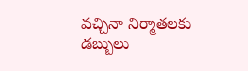వచ్చినా నిర్మాతలకు డబ్బులు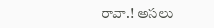రావా.! అసలు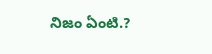నిజం ఏంటి.?